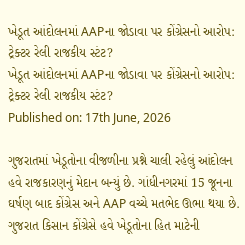ખેડૂત આંદોલનમાં AAPના જોડાવા પર કોંગ્રેસનો આરોપ: ટ્રેક્ટર રેલી રાજકીય સ્ટંટ?
ખેડૂત આંદોલનમાં AAPના જોડાવા પર કોંગ્રેસનો આરોપ: ટ્રેક્ટર રેલી રાજકીય સ્ટંટ?
Published on: 17th June, 2026

ગુજરાતમાં ખેડૂતોના વીજળીના પ્રશ્ને ચાલી રહેલું આંદોલન હવે રાજકારણનું મેદાન બન્યું છે. ગાંધીનગરમાં 15 જૂનના ઘર્ષણ બાદ કોંગ્રેસ અને AAP વચ્ચે મતભેદ ઊભા થયા છે. ગુજરાત કિસાન કોંગ્રેસે હવે ખેડૂતોના હિત માટેની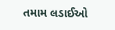તમામ લડાઈઓ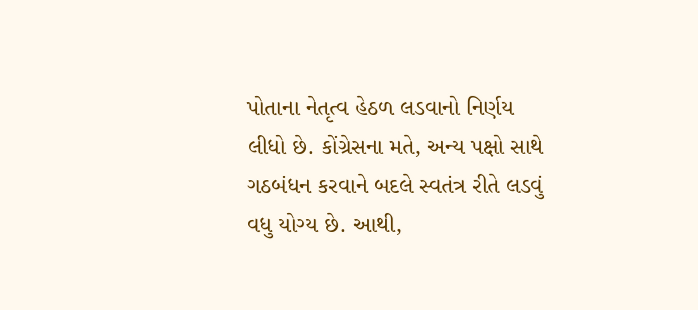પોતાના નેતૃત્વ હેઠળ લડવાનો નિર્ણય લીધો છે. કોંગ્રેસના મતે, અન્ય પક્ષો સાથે ગઠબંધન કરવાને બદલે સ્વતંત્ર રીતે લડવું વધુ યોગ્ય છે. આથી,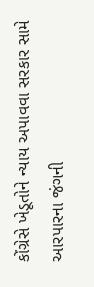કોંગ્રેસે ખેડૂતોને ન્યાય અપાવવા સરકાર સામે આરપારના જંગની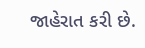જાહેરાત કરી છે.